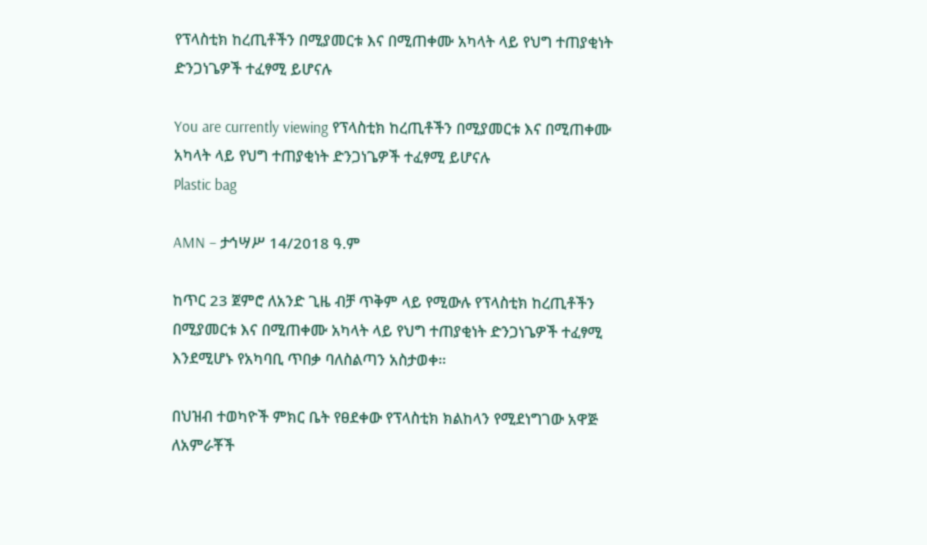የፕላስቲክ ከረጢቶችን በሚያመርቱ እና በሚጠቀሙ አካላት ላይ የህግ ተጠያቂነት ድንጋነጌዎች ተፈፃሚ ይሆናሉ

You are currently viewing የፕላስቲክ ከረጢቶችን በሚያመርቱ እና በሚጠቀሙ አካላት ላይ የህግ ተጠያቂነት ድንጋነጌዎች ተፈፃሚ ይሆናሉ
Plastic bag

AMN – ታኅሣሥ 14/2018 ዓ.ም

ከጥር 23 ጀምሮ ለአንድ ጊዜ ብቻ ጥቅም ላይ የሚውሉ የፕላስቲክ ከረጢቶችን በሚያመርቱ እና በሚጠቀሙ አካላት ላይ የህግ ተጠያቂነት ድንጋነጌዎች ተፈፃሚ እንደሚሆኑ የአካባቢ ጥበቃ ባለስልጣን አስታወቀ።

በህዝብ ተወካዮች ምክር ቤት የፀደቀው የፕላስቲክ ክልከላን የሚደነግገው አዋጅ ለአምራቾች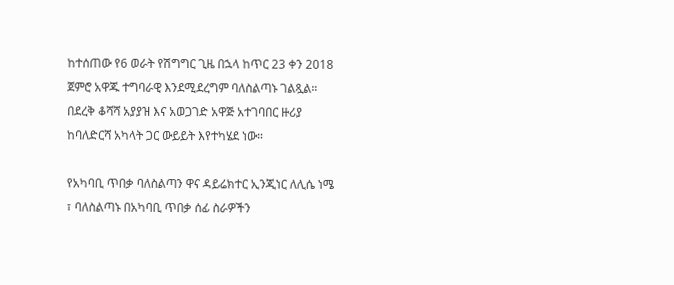ከተሰጠው የ6 ወራት የሽግግር ጊዜ በኋላ ከጥር 23 ቀን 2018 ጀምሮ አዋጁ ተግባራዊ እንደሚደረግም ባለስልጣኑ ገልጿል። በደረቅ ቆሻሻ አያያዝ እና አወጋገድ አዋጅ አተገባበር ዙሪያ ከባለድርሻ አካላት ጋር ውይይት እየተካሄደ ነው።

የአካባቢ ጥበቃ ባለስልጣን ዋና ዳይሬክተር ኢንጂነር ለሊሴ ነሜ ፣ ባለስልጣኑ በአካባቢ ጥበቃ ሰፊ ስራዎችን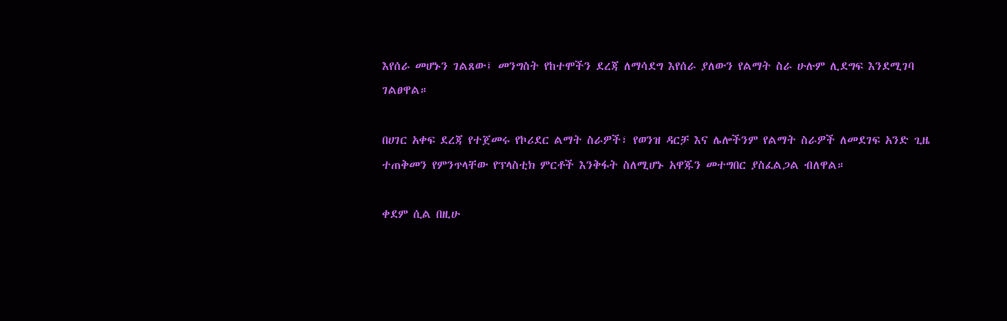እየሰራ መሆኑን ገልጸው፤ መንግስት የከተሞችን ደረጃ ለማሳደግ እየሰራ ያለውን የልማት ስራ ሁሉም ሊደግፍ እንደሚገባ ገልፀዋል።

በሀገር አቀፍ ደረጃ የተጀመሩ የኮሪደር ልማት ስራዎች፣ የወንዝ ዳርቻ እና ሌሎችንም የልማት ስራዎች ለመደገፍ አንድ ጊዜ ተጠቅመን የምንጥላቸው የፕላስቲክ ምርቶች እንቅፋት ስለሚሆኑ አዋጁን መተግበር ያስፈልጋል ብለዋል።

ቀደም ሲል በዚሁ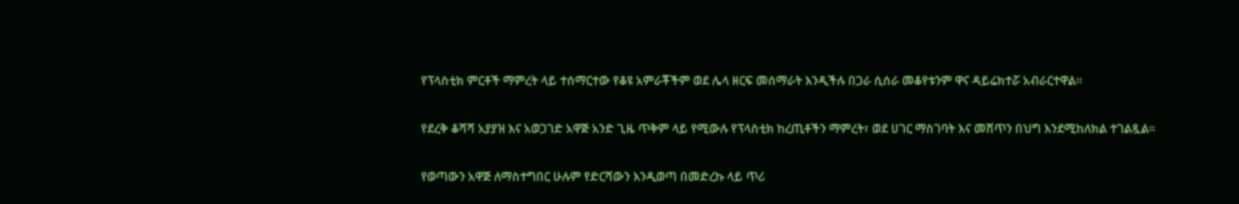የፕላስቲክ ምርቶች ማምረት ላይ ተሰማርተው የቆዩ አምራቾችም ወደ ሌላ ዘርፍ መሰማራት እንዲችሉ በጋራ ሲሰራ መቆየቱንም ዋና ዳይሬክተሯ አብራርተዋል።

የደረቅ ቆሻሻ አያያዝ እና አወጋገድ አዋጅ አንድ ጊዜ ጥቅም ላይ የሚውሉ የፕላስቲክ ከረጢቶችን ማምረት፣ ወደ ሀገር ማስገባት እና መሸጥን በህግ እንደሚከለክል ተገልጿል፡፡

የወጣውን አዋጅ ለማስተግበር ሁሉም የድርሻውን እንዲወጣ በመድረኩ ላይ ጥሪ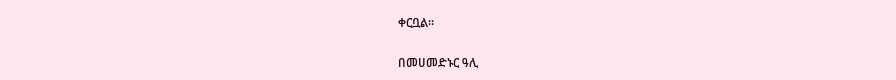ቀርቧል።

በመሀመድኑር ዓሊ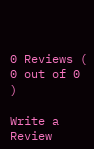0 Reviews ( 0 out of 0 )

Write a Review